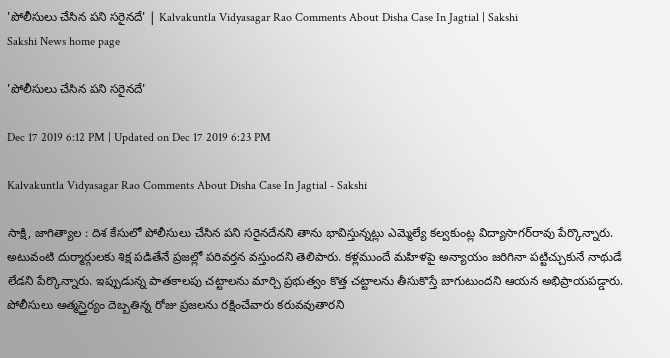'పోలీసులు చేసిన పని సరైనదే' | Kalvakuntla Vidyasagar Rao Comments About Disha Case In Jagtial | Sakshi
Sakshi News home page

'పోలీసులు చేసిన పని సరైనదే'

Dec 17 2019 6:12 PM | Updated on Dec 17 2019 6:23 PM

Kalvakuntla Vidyasagar Rao Comments About Disha Case In Jagtial - Sakshi

సాక్షి, జాగిత్యాల : దిశ కేసులో పోలీసులు చేసిన పని సరైనదేనని తాను భావిస్తున్నట్లు ఎమ్మెల్యే కల్వకుంట్ల విద్యాసాగర్‌రావు పేర్కొన్నారు. అటువంటి దుర్మార్గులకు శిక్ష పడితేనే ప్రజల్లో పరివర్తన వస్తుందని తెలిపారు. కళ్లముందే మహిళపై అన్యాయం జరిగినా పట్టిచ్చుకునే నాథుడే లేడని పేర్కొన్నారు. ఇప్పుడున్న పాతకాలపు చట్టాలను మార్చి ప్రభుత్వం కొత్త చట్టాలను తీసుకొస్తే బాగుటుందని ఆయన అభిప్రాయపడ్డారు. పోలీసులు ఆత్మస్తైర్యం దెబ్బతిన్న రోజు ప్రజలను రక్షించేవారు కరువవుతారని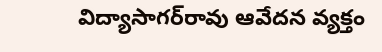విద్యాసాగర్‌రావు ఆవేదన వ్యక్తం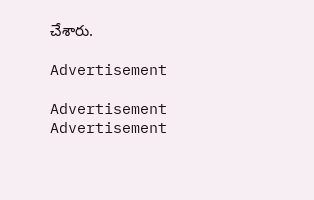చేశారు.

Advertisement

Advertisement
Advertisement